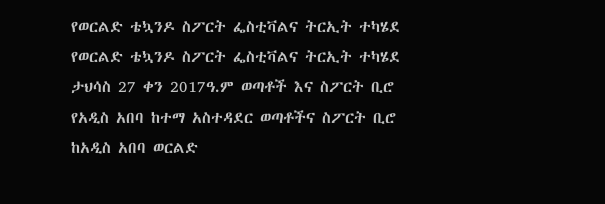የወርልድ ቴኳንዶ ስፖርት ፌስቲቫልና ትርኢት ተካሄደ
የወርልድ ቴኳንዶ ስፖርት ፌስቲቫልና ትርኢት ተካሄደ
ታህሳስ 27 ቀን 2017ዓ.ም ወጣቶች እና ስፖርት ቢሮ
የአዲስ አበባ ከተማ አስተዳደር ወጣቶችና ስፖርት ቢሮ ከአዲስ አበባ ወርልድ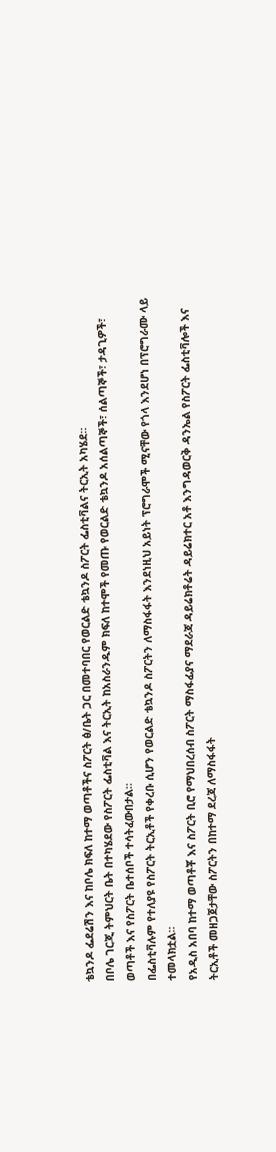ቴኳንዶ ፌደሬሽን እና ከቦሌ ክፍለ ከተማ ወጣቶችና ስፖርት ፅ/ቤት ጋር በመተባበር የወርልድ ቴኳንዶ ስፖርት ፌስቲቫልና ትርኢት አካሄደ።
በቦሌ ገርጂ ትምህርት ቤት በተካሄደው የስፖርት ፌስቲቫል እና ትርኢት ከአስራንዱም ክፍለ ከተሞች የመጡ የወርልድ ቴኳንዶ አሰልጣኞች፣ ሰልጣኞች፣ ታዳጊዎች፣ ወጣቶች እና የስፖርት ቤተሰቦች ተሳትፈውበታል።
በፌስቲቫሉም የተለያዩ የስፖርት ትርኢቶች የቀረቡ ሲሆን የወርልድ ቴኳንዶ ስፖርትን ለማስፋፋት እንደነዚህ አይነት ፕሮግራሞች ሚናቸው የጎላ እንደሆነ በፕሮግራሙ ላይ ተመላክቷል።
የአዲስ አበባ ከተማ ወጣቶቾ እና ስፖርት ቢሮ የማህበረሰብ ስፖርት ማስፋፊያና ማደራጃ ዳይሬክቶሬት ዳይሬክተር አቶ እንግዳወርቅ ዳንኤል የስፖርት ፌስቲቫሎች እና ትርኢቶች መዘጋጀታቸው ስፖርትን በከተማ ደረጃ ለማስፋፋት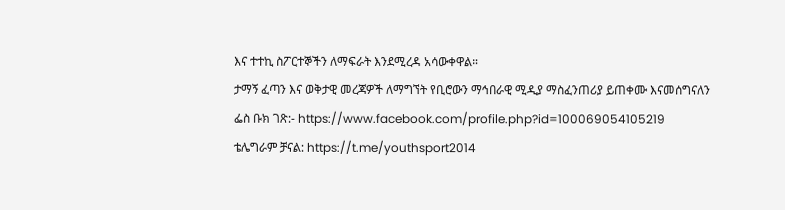እና ተተኪ ስፖርተኞችን ለማፍራት እንደሚረዳ አሳውቀዋል።
ታማኝ ፈጣን እና ወቅታዊ መረጃዎች ለማግኘት የቢሮውን ማኅበራዊ ሚዲያ ማስፈንጠሪያ ይጠቀሙ እናመሰግናለን
ፌስ ቡክ ገጽ:- https://www.facebook.com/profile.php?id=100069054105219
ቴሌግራም ቻናል: https://t.me/youthsport2014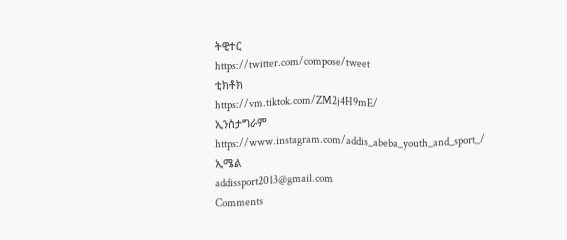ትዊተር
https://twitter.com/compose/tweet
ቲክቶክ
https://vm.tiktok.com/ZM2j4H9mE/
ኢንስታግራም
https://www.instagram.com/addis_abeba_youth_and_sport_/
ኢሜል
addissport2013@gmail.com
Comments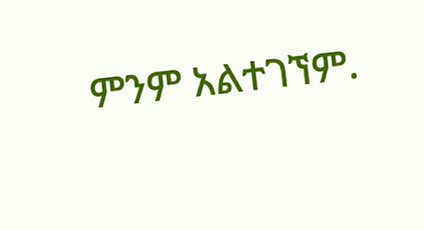ምንም አልተገኘም.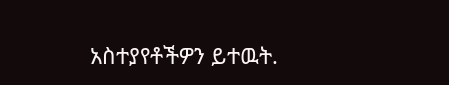አስተያየቶችዎን ይተዉት.